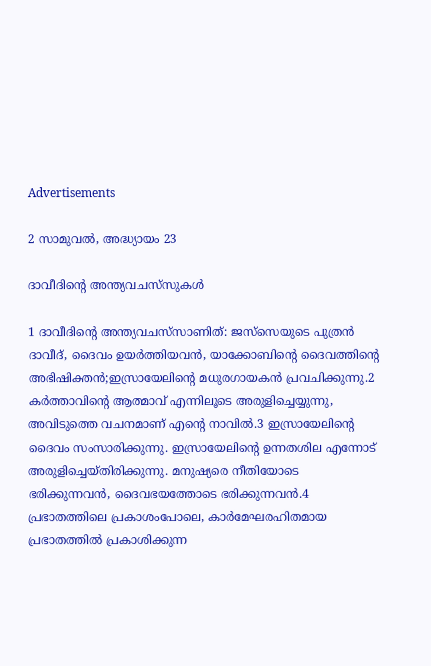Advertisements

2 സാമുവൽ, അദ്ധ്യായം 23

ദാവീദിന്റെ അന്ത്യവചസ്‌സുകള്‍

1 ദാവീദിന്റെ അന്ത്യവചസ്‌സാണിത്: ജസ്‌സെയുടെ പുത്രന്‍ ദാവീദ്, ദൈവം ഉയര്‍ത്തിയവന്‍, യാക്കോബിന്റെ ദൈവത്തിന്റെ അഭിഷിക്തന്‍;ഇസ്രായേലിന്റെ മധുരഗായകന്‍ പ്രവചിക്കുന്നു.2 കര്‍ത്താവിന്റെ ആത്മാവ് എന്നിലൂടെ അരുളിച്ചെയ്യുന്നു, അവിടുത്തെ വചനമാണ് എന്റെ നാവില്‍.3 ഇസ്രായേലിന്റെ ദൈവം സംസാരിക്കുന്നു. ഇസ്രായേലിന്റെ ഉന്നതശില എന്നോട് അരുളിച്ചെയ്തിരിക്കുന്നു. മനുഷ്യരെ നീതിയോടെ ഭരിക്കുന്നവന്‍, ദൈവഭയത്തോടെ ഭരിക്കുന്നവന്‍.4 പ്രഭാതത്തിലെ പ്രകാശംപോലെ, കാര്‍മേഘരഹിതമായ പ്രഭാതത്തില്‍ പ്രകാശിക്കുന്ന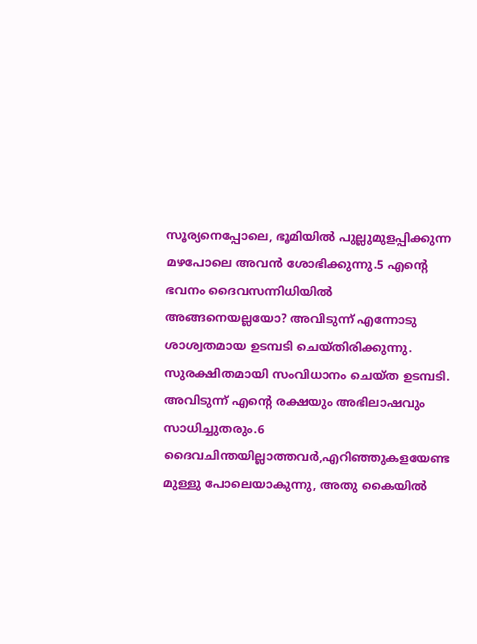സൂര്യനെപ്പോലെ, ഭൂമിയില്‍ പുല്ലുമുളപ്പിക്കുന്ന മഴപോലെ അവന്‍ ശോഭിക്കുന്നു.5 എന്റെ ഭവനം ദൈവസന്നിധിയില്‍ അങ്ങനെയല്ലയോ? അവിടുന്ന് എന്നോടു ശാശ്വതമായ ഉടമ്പടി ചെയ്തിരിക്കുന്നു. സുരക്ഷിതമായി സംവിധാനം ചെയ്ത ഉടമ്പടി. അവിടുന്ന് എന്റെ രക്ഷയും അഭിലാഷവും സാധിച്ചുതരും.6 ദൈവചിന്തയില്ലാത്തവര്‍,എറിഞ്ഞുകളയേണ്ട മുള്ളു പോലെയാകുന്നു, അതു കൈയില്‍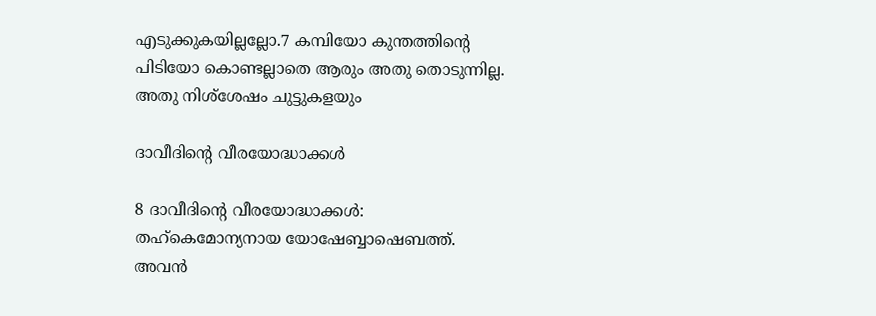എടുക്കുകയില്ലല്ലോ.7 കമ്പിയോ കുന്തത്തിന്റെ പിടിയോ കൊണ്ടല്ലാതെ ആരും അതു തൊടുന്നില്ല. അതു നിശ്‌ശേഷം ചുട്ടുകളയും

ദാവീദിന്റെ വീരയോദ്ധാക്കള്‍

8 ദാവീദിന്റെ വീരയോദ്ധാക്കള്‍: തഹ്‌കെമോന്യനായ യോഷേബ്ബാഷെബത്ത്. അവന്‍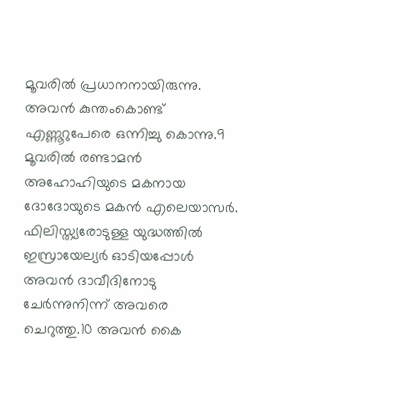മൂവരില്‍ പ്രധാനനായിരുന്നു. അവന്‍ കുന്തംകൊണ്ട് എണ്ണൂറുപേരെ ഒന്നിച്ചു കൊന്നു.9 മൂവരില്‍ രണ്ടാമന്‍ അഹോഹിയുടെ മകനായ ദോദോയുടെ മകന്‍ എലെയാസര്‍. ഫിലിസ്ത്യരോടുള്ള യുദ്ധത്തില്‍ ഇസ്രായേല്യര്‍ ഓടിയപ്പോള്‍ അവന്‍ ദാവീദിനോടു ചേര്‍ന്നുനിന്ന് അവരെ ചെറുത്തു.10 അവന്‍ കൈ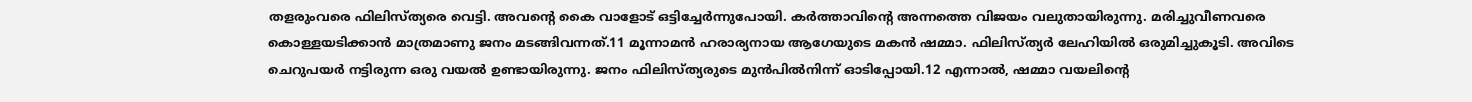തളരുംവരെ ഫിലിസ്ത്യരെ വെട്ടി. അവന്റെ കൈ വാളോട് ഒട്ടിച്ചേര്‍ന്നുപോയി. കര്‍ത്താവിന്റെ അന്നത്തെ വിജയം വലുതായിരുന്നു. മരിച്ചുവീണവരെ കൊള്ളയടിക്കാന്‍ മാത്രമാണു ജനം മടങ്ങിവന്നത്.11 മൂന്നാമന്‍ ഹരാര്യനായ ആഗേയുടെ മകന്‍ ഷമ്മാ. ഫിലിസ്ത്യര്‍ ലേഹിയില്‍ ഒരുമിച്ചുകൂടി. അവിടെ ചെറുപയര്‍ നട്ടിരുന്ന ഒരു വയല്‍ ഉണ്ടായിരുന്നു. ജനം ഫിലിസ്ത്യരുടെ മുന്‍പില്‍നിന്ന് ഓടിപ്പോയി.12 എന്നാല്‍, ഷമ്മാ വയലിന്റെ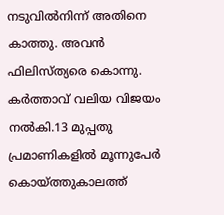നടുവില്‍നിന്ന് അതിനെ കാത്തു. അവന്‍ ഫിലിസ്ത്യരെ കൊന്നു. കര്‍ത്താവ് വലിയ വിജയം നല്‍കി.13 മുപ്പതു പ്രമാണികളില്‍ മൂന്നുപേര്‍ കൊയ്ത്തുകാലത്ത്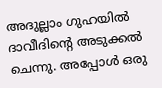അദുല്ലാം ഗുഹയില്‍ ദാവീദിന്റെ അടുക്കല്‍ ചെന്നു. അപ്പോള്‍ ഒരു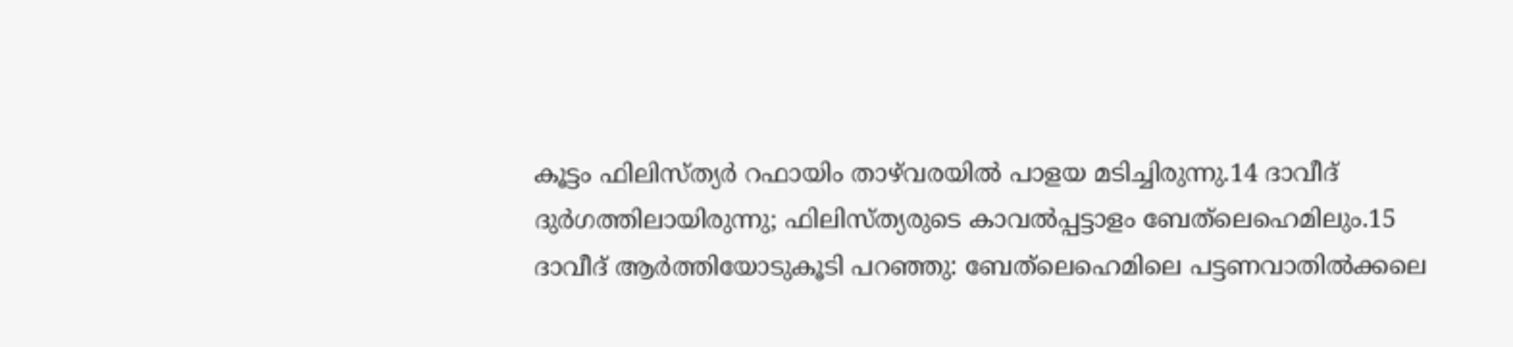കൂട്ടം ഫിലിസ്ത്യര്‍ റഫായിം താഴ്‌വരയില്‍ പാളയ മടിച്ചിരുന്നു.14 ദാവീദ് ദുര്‍ഗത്തിലായിരുന്നു; ഫിലിസ്ത്യരുടെ കാവല്‍പ്പട്ടാളം ബേത്‌ലെഹെമിലും.15 ദാവീദ് ആര്‍ത്തിയോടുകൂടി പറഞ്ഞു: ബേത്‌ലെഹെമിലെ പട്ടണവാതില്‍ക്കലെ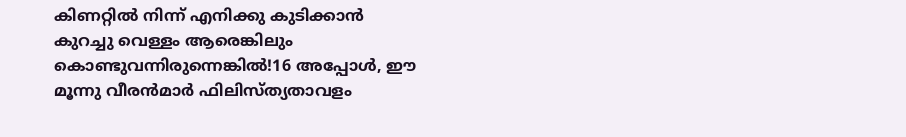കിണറ്റില്‍ നിന്ന് എനിക്കു കുടിക്കാന്‍ കുറച്ചു വെള്ളം ആരെങ്കിലും കൊണ്ടുവന്നിരുന്നെങ്കില്‍!16 അപ്പോള്‍, ഈ മൂന്നു വീരന്‍മാര്‍ ഫിലിസ്ത്യതാവളം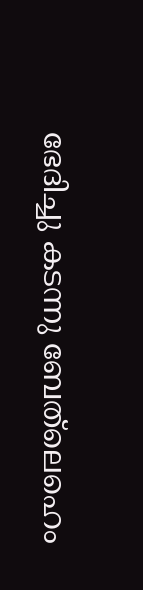ഭേദിച്ചു കടന്നു ബേത്‌ലെഹെം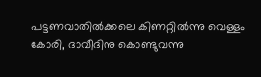പട്ടണവാതില്‍ക്കലെ കിണറ്റില്‍ന്നു വെള്ളം കോരി, ദാവീദിനു കൊണ്ടുവന്നു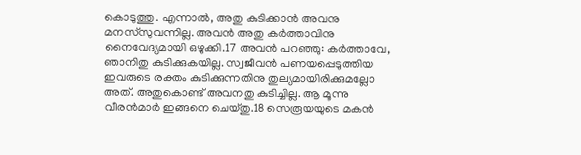കൊടുത്തു. എന്നാല്‍, അതു കുടിക്കാന്‍ അവനു മനസ്‌സുവന്നില്ല. അവന്‍ അതു കര്‍ത്താവിനു നൈവേദ്യമായി ഒഴുക്കി.17 അവന്‍ പറഞ്ഞു: കര്‍ത്താവേ, ഞാനിതു കുടിക്കുകയില്ല. സ്വജീവന്‍ പണയപ്പെടുത്തിയ ഇവരുടെ രക്തം കുടിക്കുന്നതിനു തുല്യമായിരിക്കുമല്ലോ അത്. അതുകൊണ്ട് അവനതു കുടിച്ചില്ല. ആ മൂന്നു വീരന്‍മാര്‍ ഇങ്ങനെ ചെയ്തു.18 സെരൂയയുടെ മകന്‍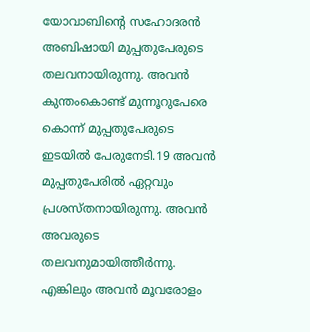യോവാബിന്റെ സഹോദരന്‍ അബിഷായി മുപ്പതുപേരുടെ തലവനായിരുന്നു. അവന്‍ കുന്തംകൊണ്ട് മുന്നൂറുപേരെ കൊന്ന് മുപ്പതുപേരുടെ ഇടയില്‍ പേരുനേടി.19 അവന്‍ മുപ്പതുപേരില്‍ ഏറ്റവും പ്രശസ്തനായിരുന്നു. അവന്‍ അവരുടെ തലവനുമായിത്തീര്‍ന്നു. എങ്കിലും അവന്‍ മൂവരോളം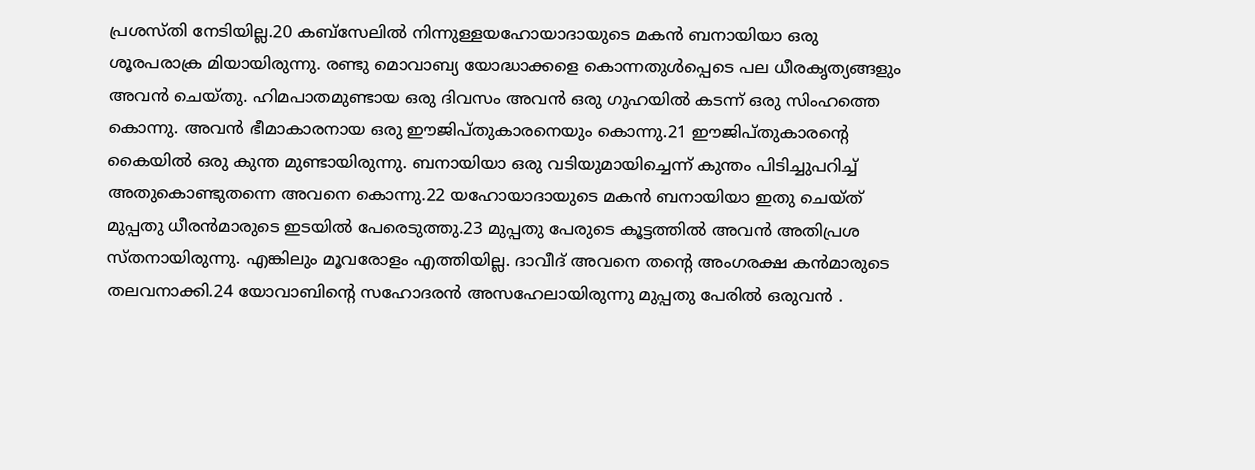പ്രശസ്തി നേടിയില്ല.20 കബ്‌സേലില്‍ നിന്നുള്ളയഹോയാദായുടെ മകന്‍ ബനായിയാ ഒരു ശൂരപരാക്ര മിയായിരുന്നു. രണ്ടു മൊവാബ്യ യോദ്ധാക്കളെ കൊന്നതുള്‍പ്പെടെ പല ധീരകൃത്യങ്ങളും അവന്‍ ചെയ്തു. ഹിമപാതമുണ്ടായ ഒരു ദിവസം അവന്‍ ഒരു ഗുഹയില്‍ കടന്ന് ഒരു സിംഹത്തെ കൊന്നു. അവന്‍ ഭീമാകാരനായ ഒരു ഈജിപ്തുകാരനെയും കൊന്നു.21 ഈജിപ്തുകാരന്റെ കൈയില്‍ ഒരു കുന്ത മുണ്ടായിരുന്നു. ബനായിയാ ഒരു വടിയുമായിച്ചെന്ന് കുന്തം പിടിച്ചുപറിച്ച് അതുകൊണ്ടുതന്നെ അവനെ കൊന്നു.22 യഹോയാദായുടെ മകന്‍ ബനായിയാ ഇതു ചെയ്ത് മുപ്പതു ധീരന്‍മാരുടെ ഇടയില്‍ പേരെടുത്തു.23 മുപ്പതു പേരുടെ കൂട്ടത്തില്‍ അവന്‍ അതിപ്രശ സ്തനായിരുന്നു. എങ്കിലും മൂവരോളം എത്തിയില്ല. ദാവീദ് അവനെ തന്റെ അംഗരക്ഷ കന്‍മാരുടെ തലവനാക്കി.24 യോവാബിന്റെ സഹോദരന്‍ അസഹേലായിരുന്നു മുപ്പതു പേരില്‍ ഒരുവന്‍ .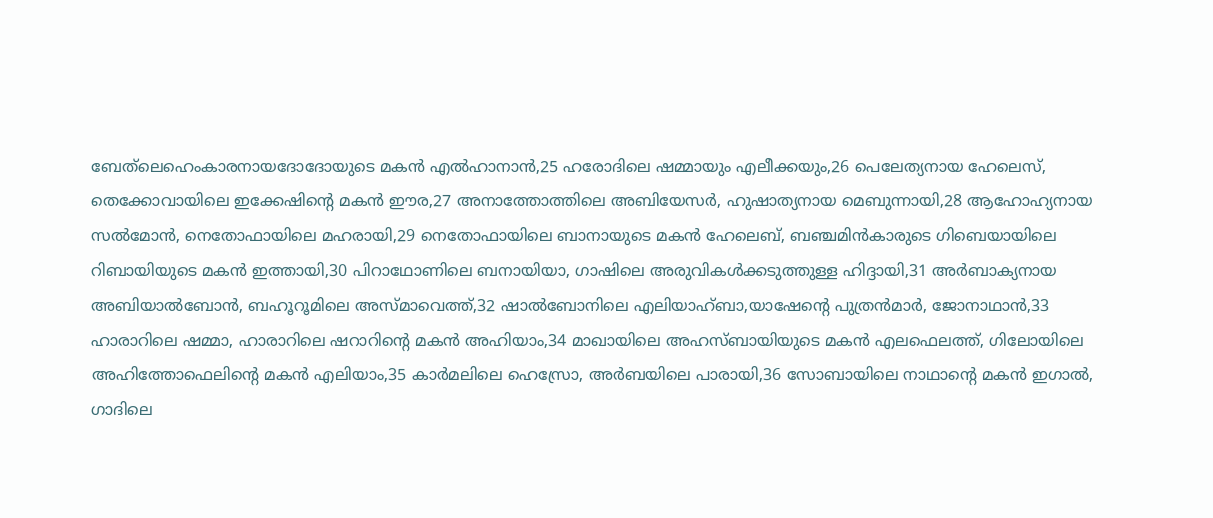ബേത്‌ലെഹെംകാരനായദോദോയുടെ മകന്‍ എല്‍ഹാനാന്‍,25 ഹരോദിലെ ഷമ്മായും എലീക്കയും,26 പെലേത്യനായ ഹേലെസ്, തെക്കോവായിലെ ഇക്കേഷിന്റെ മകന്‍ ഈര,27 അനാത്തോത്തിലെ അബിയേസര്‍, ഹുഷാത്യനായ മെബുന്നായി,28 ആഹോഹ്യനായ സല്‍മോന്‍, നെതോഫായിലെ മഹരായി,29 നെതോഫായിലെ ബാനായുടെ മകന്‍ ഹേലെബ്, ബഞ്ചമിന്‍കാരുടെ ഗിബെയായിലെ റിബായിയുടെ മകന്‍ ഇത്തായി,30 പിറാഥോണിലെ ബനായിയാ, ഗാഷിലെ അരുവികള്‍ക്കടുത്തുള്ള ഹിദ്ദായി,31 അര്‍ബാക്യനായ അബിയാല്‍ബോന്‍, ബഹൂറൂമിലെ അസ്മാവെത്ത്,32 ഷാല്‍ബോനിലെ എലിയാഹ്ബാ,യാഷേന്റെ പുത്രന്‍മാര്‍, ജോനാഥാന്‍,33 ഹാരാറിലെ ഷമ്മാ, ഹാരാറിലെ ഷറാറിന്റെ മകന്‍ അഹിയാം,34 മാഖായിലെ അഹസ്ബായിയുടെ മകന്‍ എലഫെലത്ത്, ഗിലോയിലെ അഹിത്തോഫെലിന്റെ മകന്‍ എലിയാം,35 കാര്‍മലിലെ ഹെസ്രോ, അര്‍ബയിലെ പാരായി,36 സോബായിലെ നാഥാന്റെ മകന്‍ ഇഗാല്‍, ഗാദിലെ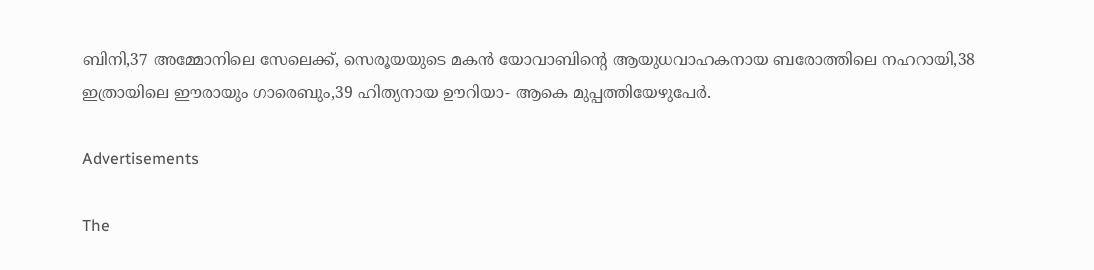ബിനി,37 അമ്മോനിലെ സേലെക്ക്, സെരൂയയുടെ മകന്‍ യോവാബിന്റെ ആയുധവാഹകനായ ബരോത്തിലെ നഹറായി,38 ഇത്രായിലെ ഈരായും ഗാരെബും,39 ഹിത്യനായ ഊറിയാ- ആകെ മുപ്പത്തിയേഴുപേര്‍.

Advertisements

The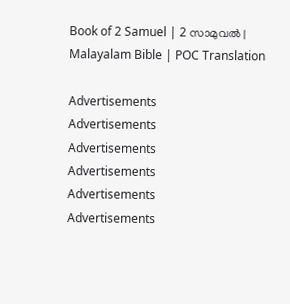Book of 2 Samuel | 2 സാമുവൽ | Malayalam Bible | POC Translation

Advertisements
Advertisements
Advertisements
Advertisements
Advertisements
Advertisements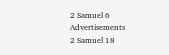2 Samuel 6
Advertisements
2 Samuel 18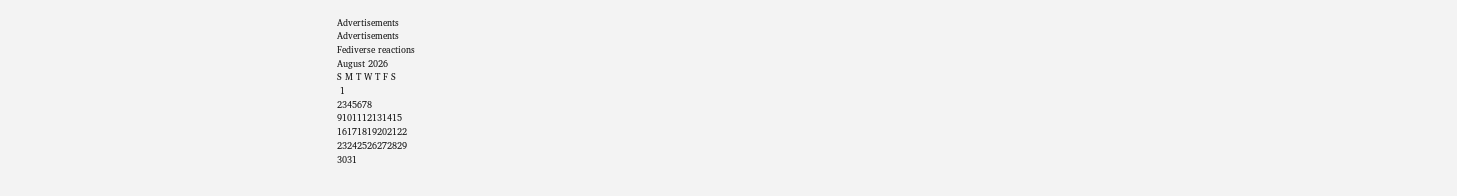Advertisements
Advertisements
Fediverse reactions
August 2026
S M T W T F S
 1
2345678
9101112131415
16171819202122
23242526272829
3031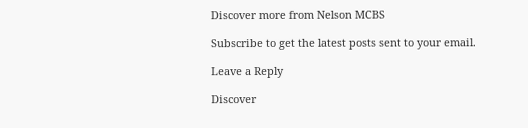Discover more from Nelson MCBS

Subscribe to get the latest posts sent to your email.

Leave a Reply

Discover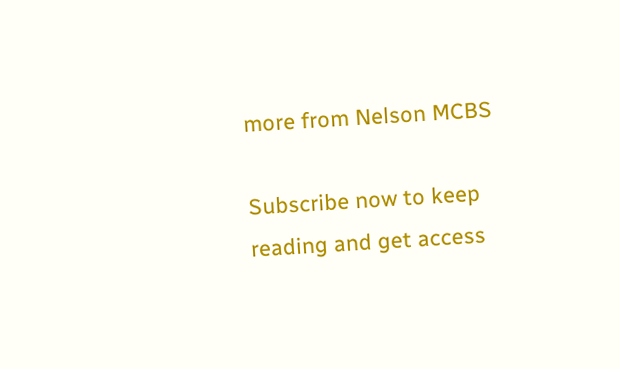more from Nelson MCBS

Subscribe now to keep reading and get access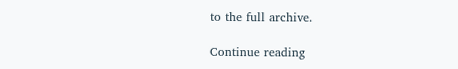to the full archive.

Continue reading